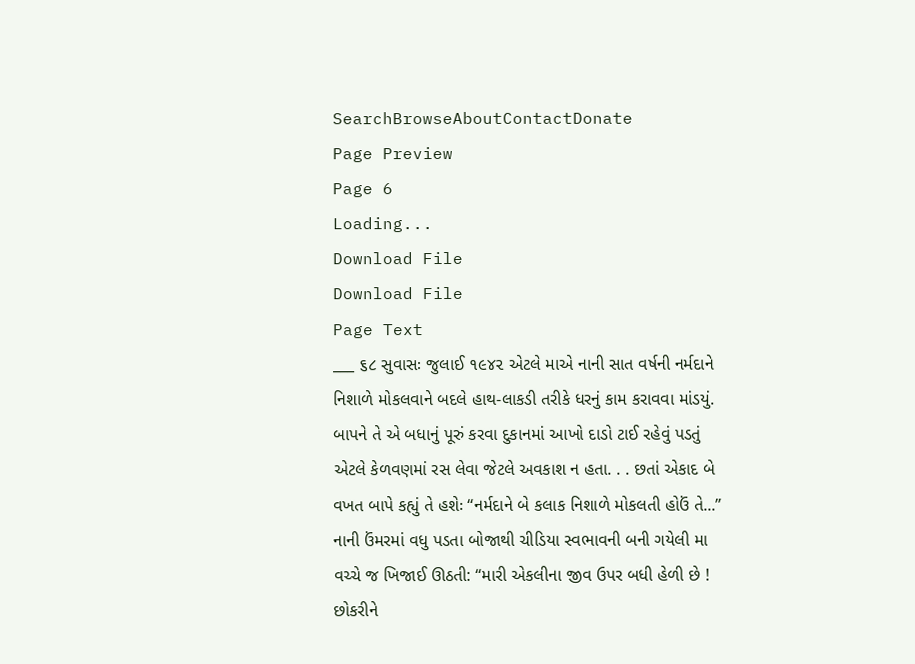SearchBrowseAboutContactDonate
Page Preview
Page 6
Loading...
Download File
Download File
Page Text
___ ૬૮ સુવાસઃ જુલાઈ ૧૯૪૨ એટલે માએ નાની સાત વર્ષની નર્મદાને નિશાળે મોકલવાને બદલે હાથ-લાકડી તરીકે ધરનું કામ કરાવવા માંડયું. બાપને તે એ બધાનું પૂરું કરવા દુકાનમાં આખો દાડો ટાઈ રહેવું પડતું એટલે કેળવણમાં રસ લેવા જેટલે અવકાશ ન હતા. . . છતાં એકાદ બે વખત બાપે કહ્યું તે હશેઃ “નર્મદાને બે કલાક નિશાળે મોકલતી હોઉં તે...” નાની ઉંમરમાં વધુ પડતા બોજાથી ચીડિયા સ્વભાવની બની ગયેલી મા વચ્ચે જ ખિજાઈ ઊઠતી: “મારી એકલીના જીવ ઉપર બધી હેળી છે ! છોકરીને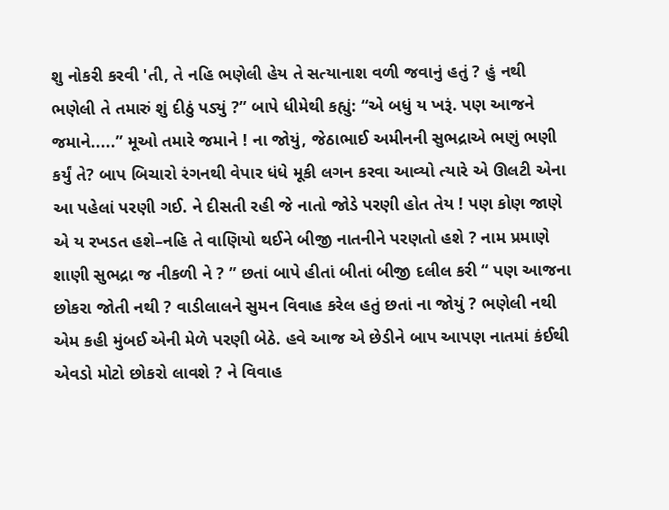શુ નોકરી કરવી 'તી, તે નહિ ભણેલી હેય તે સત્યાનાશ વળી જવાનું હતું ? હું નથી ભણેલી તે તમારું શું દીઠું પડ્યું ?” બાપે ધીમેથી કહ્યું: “એ બધું ય ખરૂં. પણ આજને જમાને.....” મૂઓ તમારે જમાને ! ના જોયું, જેઠાભાઈ અમીનની સુભદ્રાએ ભણું ભણી કર્યું તે? બાપ બિચારો રંગનથી વેપાર ધંધે મૂકી લગન કરવા આવ્યો ત્યારે એ ઊલટી એના આ પહેલાં પરણી ગઈ. ને દીસતી રહી જે નાતો જોડે પરણી હોત તેય ! પણ કોણ જાણે એ ય રખડત હશે–નહિ તે વાણિયો થઈને બીજી નાતનીને પરણતો હશે ? નામ પ્રમાણે શાણી સુભદ્રા જ નીકળી ને ? ” છતાં બાપે હીતાં બીતાં બીજી દલીલ કરી “ પણ આજના છોકરા જોતી નથી ? વાડીલાલને સુમન વિવાહ કરેલ હતું છતાં ના જોયું ? ભણેલી નથી એમ કહી મુંબઈ એની મેળે પરણી બેઠે. હવે આજ એ છેડીને બાપ આપણ નાતમાં કંઈથી એવડો મોટો છોકરો લાવશે ? ને વિવાહ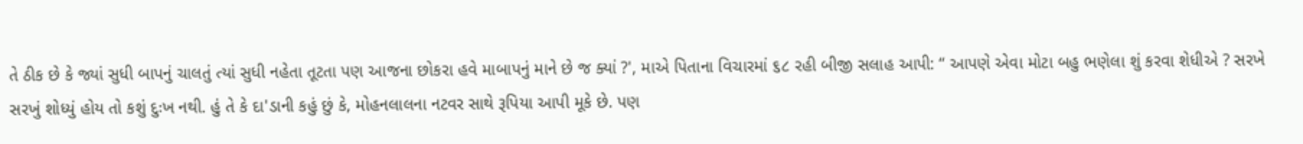તે ઠીક છે કે જ્યાં સુધી બાપનું ચાલતું ત્યાં સુધી નહેતા તૂટતા પણ આજના છોકરા હવે માબાપનું માને છે જ ક્યાં ?', માએ પિતાના વિચારમાં ૬૮ રહી બીજી સલાહ આપી: “ આપણે એવા મોટા બહુ ભણેલા શું કરવા શેધીએ ? સરખે સરખું શોધ્યું હોય તો કશું દુઃખ નથી. હું તે કે દા'ડાની કહું છું કે, મોહનલાલના નટવર સાથે રૂપિયા આપી મૂકે છે. પણ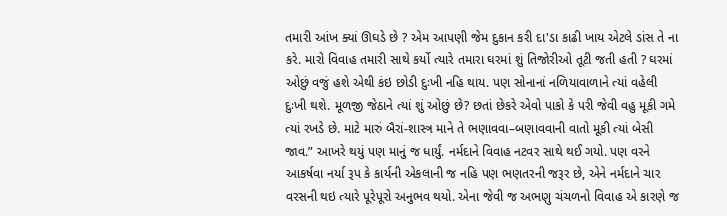તમારી આંખ ક્યાં ઊઘડે છે ? એમ આપણી જેમ દુકાન કરી દા'ડા કાઢી ખાય એટલે ડાંસ તે ના કરે. મારો વિવાહ તમારી સાથે કર્યો ત્યારે તમારા ઘરમાં શું તિજોરીઓ તૂટી જતી હતી ? ઘરમાં ઓછું વજું હશે એથી કંઇ છોડી દુઃખી નહિ થાય. પણ સોનાનાં નળિયાવાળાને ત્યાં વહેલી દુઃખી થશે. મૂળજી જેઠાને ત્યાં શું ઓછું છે? છતાં છેકરે એવો પાકો કે પરી જેવી વહુ મૂકી ગમે ત્યાં રખડે છે. માટે મારું બૈરાં-શાસ્ત્ર માને તે ભણાવવા–બણાવવાની વાતો મૂકી ત્યાં બેસી જાવ.” આખરે થયું પણ માનું જ ધાર્યું. નર્મદાને વિવાહ નટવર સાથે થઈ ગયો. પણ વરને આકર્ષવા નર્યા રૂપ કે કાર્યની એકલાની જ નહિ પણ ભણતરની જરૂર છે, એને નર્મદાને ચાર વરસની થઇ ત્યારે પૂરેપૂરો અનુભવ થયો. એના જેવી જ અભણુ ચંચળનો વિવાહ એ કારણે જ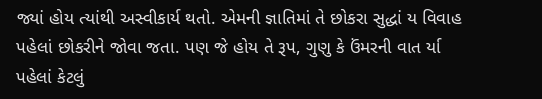જ્યાં હોય ત્યાંથી અસ્વીકાર્ય થતો. એમની જ્ઞાતિમાં તે છોકરા સુદ્ધાં ય વિવાહ પહેલાં છોકરીને જોવા જતા. પણ જે હોય તે રૂપ, ગુણુ કે ઉંમરની વાત ર્યા પહેલાં કેટલું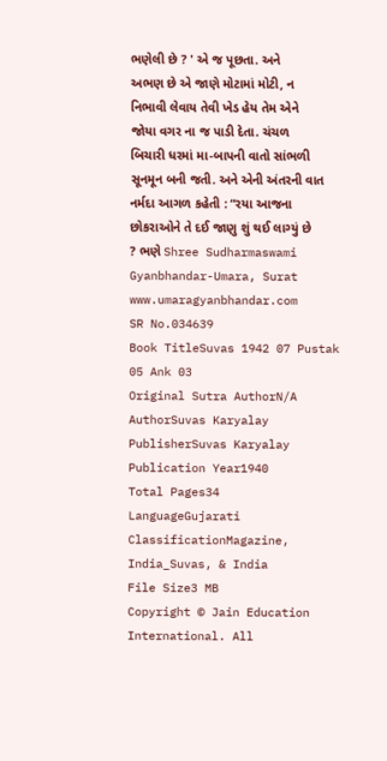ભણેલી છે ? ' એ જ પૂછતા. અને અભણ છે એ જાણે મોટામાં મોટી, ન નિભાવી લેવાય તેવી ખેડ હેય તેમ એને જોયા વગર ના જ પાડી દેતા. ચંચળ બિચારી ધરમાં મા-બાપની વાતો સાંભળી સૂનમૂન બની જતી. અને એની અંતરની વાત નર્મદા આગળ કહેતી : “રયા આજના છોકરાઓને તે દઈ જાણુ શું થઈ લાગ્યું છે ? ભણે Shree Sudharmaswami Gyanbhandar-Umara, Surat www.umaragyanbhandar.com
SR No.034639
Book TitleSuvas 1942 07 Pustak 05 Ank 03
Original Sutra AuthorN/A
AuthorSuvas Karyalay
PublisherSuvas Karyalay
Publication Year1940
Total Pages34
LanguageGujarati
ClassificationMagazine, India_Suvas, & India
File Size3 MB
Copyright © Jain Education International. All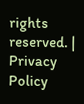rights reserved. | Privacy Policy